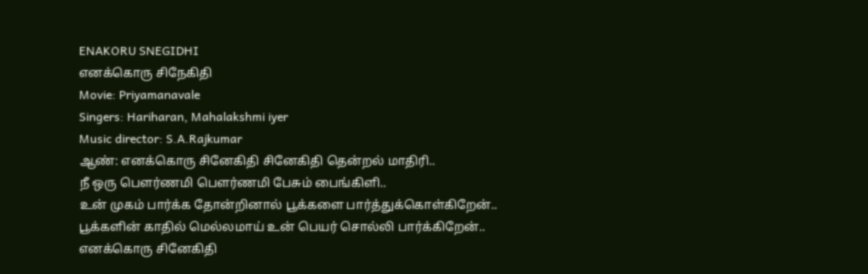ENAKORU SNEGIDHI
எனக்கொரு சிநேகிதி
Movie: Priyamanavale
Singers: Hariharan, Mahalakshmi iyer
Music director: S.A.Rajkumar
ஆண்: எனக்கொரு சினேகிதி சினேகிதி தென்றல் மாதிரி..
நீ ஒரு பௌர்ணமி பௌர்ணமி பேசும் பைங்கிளி..
உன் முகம் பார்க்க தோன்றினால் பூக்களை பார்த்துக்கொள்கிறேன்..
பூக்களின் காதில் மெல்லமாய் உன் பெயர் சொல்லி பார்க்கிறேன்..
எனக்கொரு சினேகிதி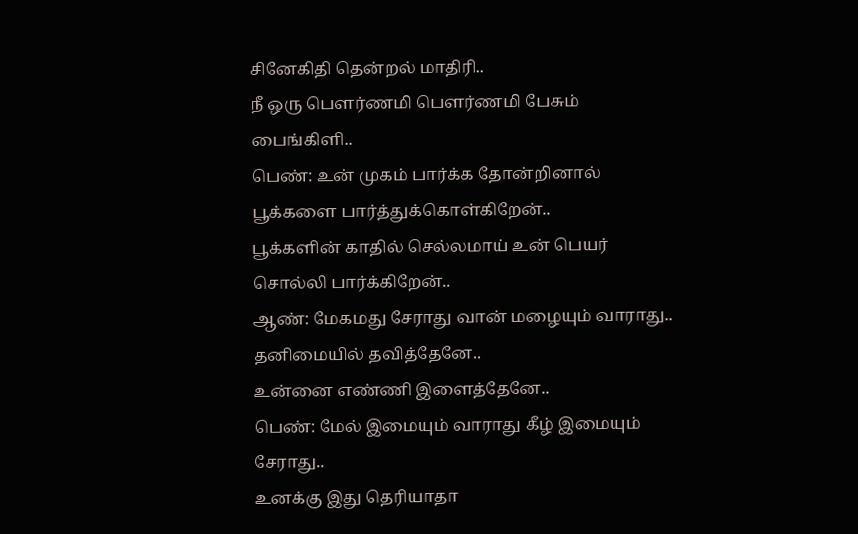சினேகிதி தென்றல் மாதிரி..
நீ ஒரு பௌர்ணமி பௌர்ணமி பேசும் பைங்கிளி..
பெண்: உன் முகம் பார்க்க தோன்றினால் பூக்களை பார்த்துக்கொள்கிறேன்..
பூக்களின் காதில் செல்லமாய் உன் பெயர் சொல்லி பார்க்கிறேன்..
ஆண்: மேகமது சேராது வான் மழையும் வாராது..
தனிமையில் தவித்தேனே..
உன்னை எண்ணி இளைத்தேனே..
பெண்: மேல் இமையும் வாராது கீழ் இமையும் சேராது..
உனக்கு இது தெரியாதா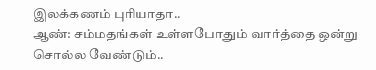இலக்கணம் புரியாதா..
ஆண்: சம்மதங்கள் உள்ளபோதும் வார்த்தை ஒன்று சொல்ல வேண்டும்..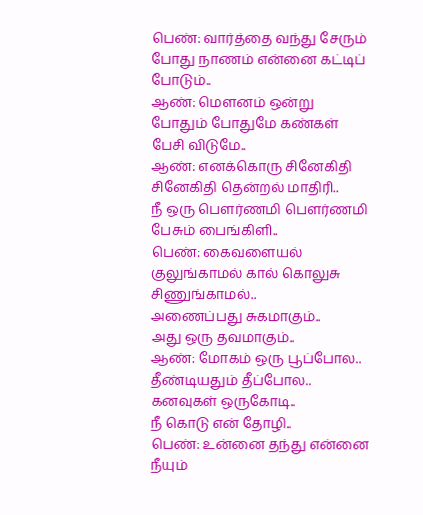பெண்: வார்த்தை வந்து சேரும் போது நாணம் என்னை கட்டிப் போடும்..
ஆண்: மௌனம் ஒன்று போதும் போதுமே கண்கள் பேசி விடுமே..
ஆண்: எனக்கொரு சினேகிதி சினேகிதி தென்றல் மாதிரி..
நீ ஒரு பௌர்ணமி பௌர்ணமி பேசும் பைங்கிளி..
பெண்: கைவளையல் குலுங்காமல் கால் கொலுசு சிணுங்காமல்..
அணைப்பது சுகமாகும்..
அது ஒரு தவமாகும்..
ஆண்: மோகம் ஒரு பூப்போல..
தீண்டியதும் தீப்போல..
கனவுகள் ஒருகோடி..
நீ கொடு என் தோழி..
பெண்: உன்னை தந்து என்னை நீயும்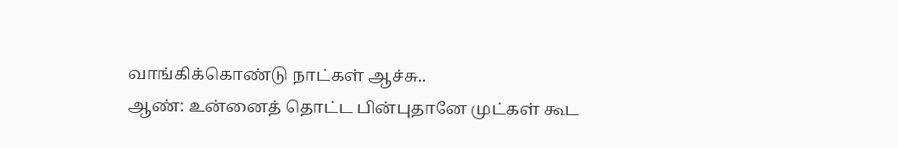வாங்கிக்கொண்டு நாட்கள் ஆச்சு..
ஆண்: உன்னைத் தொட்ட பின்புதானே முட்கள் கூட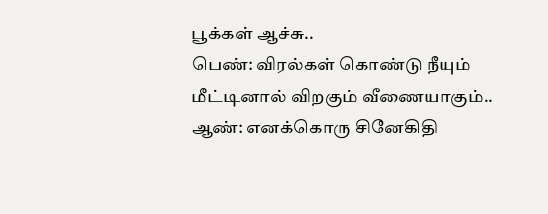பூக்கள் ஆச்சு..
பெண்: விரல்கள் கொண்டு நீயும் மீட்டினால் விறகும் வீணையாகும்..
ஆண்: எனக்கொரு சினேகிதி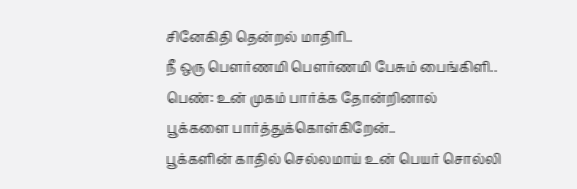சினேகிதி தென்றல் மாதிரி..
நீ ஒரு பௌர்ணமி பௌர்ணமி பேசும் பைங்கிளி..
பெண்: உன் முகம் பார்க்க தோன்றினால் பூக்களை பார்த்துக்கொள்கிறேன்..
பூக்களின் காதில் செல்லமாய் உன் பெயர் சொல்லி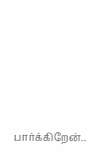பார்க்கிறேன்..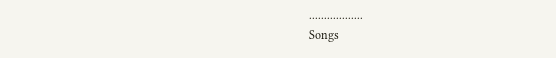..................
Songs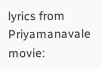lyrics from Priyamanavale movie: